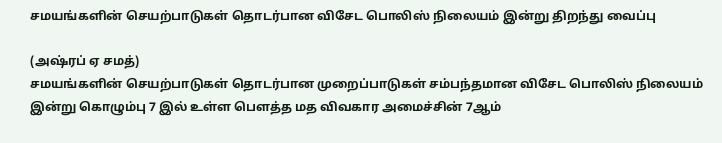சமயங்களின் செயற்பாடுகள் தொடர்பான விசேட பொலிஸ் நிலையம் இன்று திறந்து வைப்பு

(அஷ்ரப் ஏ சமத்)
சமயங்களின் செயற்பாடுகள் தொடர்பான முறைப்பாடுகள் சம்பந்தமான விசேட பொலிஸ் நிலையம் இன்று கொழும்பு 7 இல் உள்ள பௌத்த மத விவகார அமைச்சின் 7ஆம்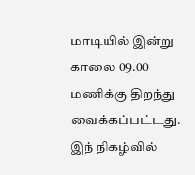மாடியில் இன்று காலை 09.00 மணிக்கு திறந்து வைக்கப்பட்டது.
இந் நிகழ்வில்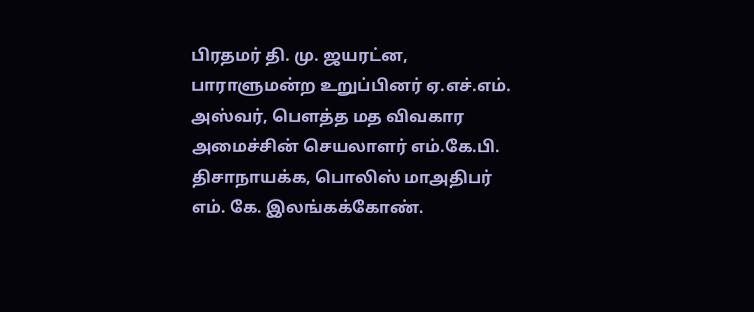பிரதமர் தி. மு. ஜயரட்ன, பாராளுமன்ற உறுப்பினர் ஏ.எச்.எம். அஸ்வர், பௌத்த மத விவகார அமைச்சின் செயலாளர் எம்.கே.பி. திசாநாயக்க, பொலிஸ் மாஅதிபர் எம். கே. இலங்கக்கோண்.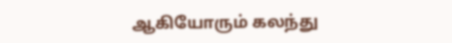ஆகியோரும் கலந்து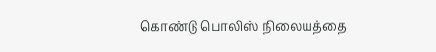கொண்டு பொலிஸ் நிலையத்தை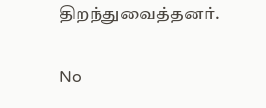திறந்துவைத்தனர்.

No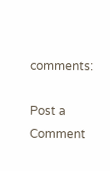comments:

Post a Comment